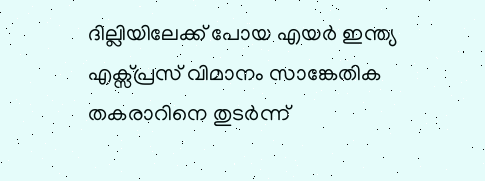ദില്ലിയിലേക്ക് പോയ എയർ ഇന്ത്യ എക്സ്പ്രസ് വിമാനം സാങ്കേതിക തകരാറിനെ തുടർന്ന്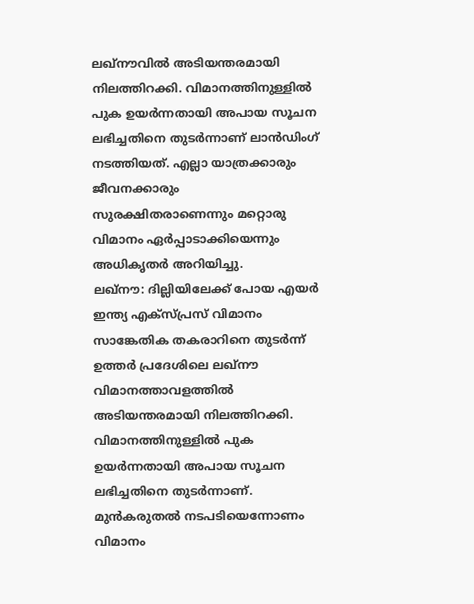ലഖ്നൗവിൽ അടിയന്തരമായി നിലത്തിറക്കി. വിമാനത്തിനുള്ളിൽ പുക ഉയർന്നതായി അപായ സൂചന ലഭിച്ചതിനെ തുടർന്നാണ് ലാൻഡിംഗ് നടത്തിയത്. എല്ലാ യാത്രക്കാരും ജീവനക്കാരും സുരക്ഷിതരാണെന്നും മറ്റൊരു വിമാനം ഏർപ്പാടാക്കിയെന്നും അധികൃതർ അറിയിച്ചു.
ലഖ്നൗ: ദില്ലിയിലേക്ക് പോയ എയർ ഇന്ത്യ എക്സ്പ്രസ് വിമാനം സാങ്കേതിക തകരാറിനെ തുടർന്ന് ഉത്തർ പ്രദേശിലെ ലഖ്നൗ വിമാനത്താവളത്തിൽ അടിയന്തരമായി നിലത്തിറക്കി. വിമാനത്തിനുള്ളിൽ പുക ഉയർന്നതായി അപായ സൂചന ലഭിച്ചതിനെ തുടർന്നാണ്. മുൻകരുതൽ നടപടിയെന്നോണം വിമാനം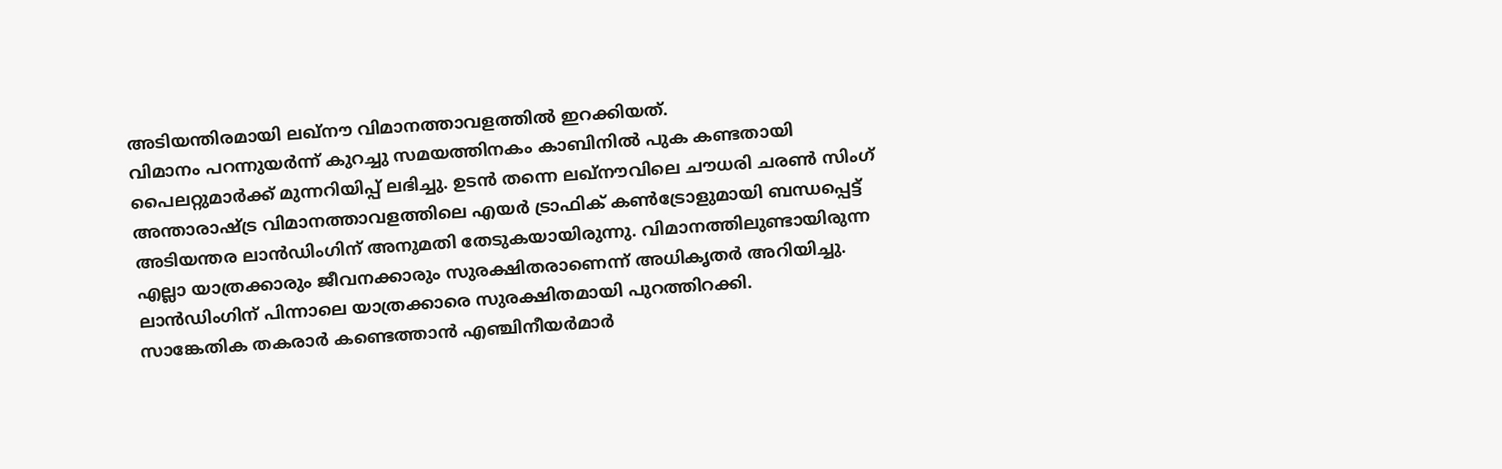അടിയന്തിരമായി ലഖ്നൗ വിമാനത്താവളത്തിൽ ഇറക്കിയത്.
വിമാനം പറന്നുയർന്ന് കുറച്ചു സമയത്തിനകം കാബിനിൽ പുക കണ്ടതായി പൈലറ്റുമാർക്ക് മുന്നറിയിപ്പ് ലഭിച്ചു. ഉടൻ തന്നെ ലഖ്നൗവിലെ ചൗധരി ചരൺ സിംഗ് അന്താരാഷ്ട്ര വിമാനത്താവളത്തിലെ എയർ ട്രാഫിക് കൺട്രോളുമായി ബന്ധപ്പെട്ട് അടിയന്തര ലാൻഡിംഗിന് അനുമതി തേടുകയായിരുന്നു. വിമാനത്തിലുണ്ടായിരുന്ന എല്ലാ യാത്രക്കാരും ജീവനക്കാരും സുരക്ഷിതരാണെന്ന് അധികൃതർ അറിയിച്ചു. ലാൻഡിംഗിന് പിന്നാലെ യാത്രക്കാരെ സുരക്ഷിതമായി പുറത്തിറക്കി.
സാങ്കേതിക തകരാർ കണ്ടെത്താൻ എഞ്ചിനീയർമാർ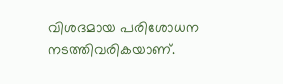വിശദമായ പരിശോധന നടത്തിവരികയാണ്.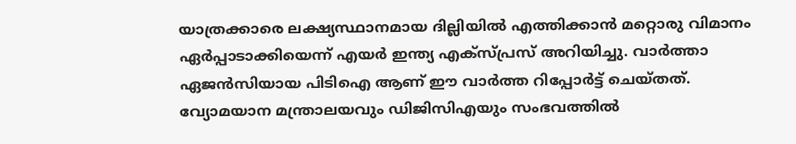യാത്രക്കാരെ ലക്ഷ്യസ്ഥാനമായ ദില്ലിയിൽ എത്തിക്കാൻ മറ്റൊരു വിമാനം ഏർപ്പാടാക്കിയെന്ന് എയർ ഇന്ത്യ എക്സ്പ്രസ് അറിയിച്ചു. വാർത്താ ഏജൻസിയായ പിടിഐ ആണ് ഈ വാർത്ത റിപ്പോർട്ട് ചെയ്തത്. വ്യോമയാന മന്ത്രാലയവും ഡിജിസിഎയും സംഭവത്തിൽ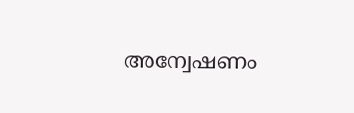അന്വേഷണം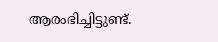ആരംഭിച്ചിട്ടുണ്ട്.